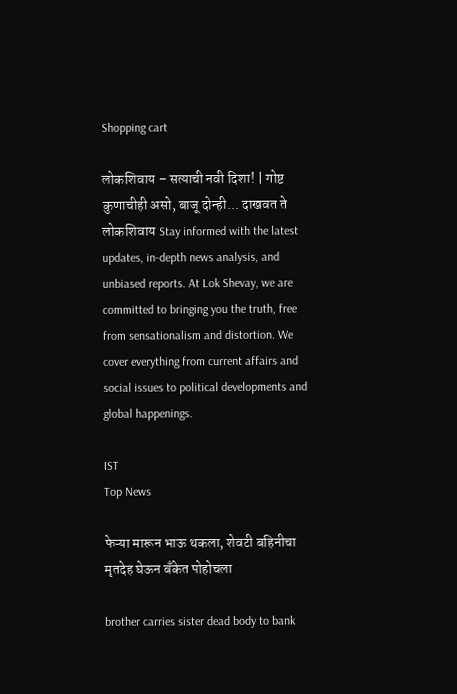Shopping cart

लोकशिवाय – सत्याची नवी दिशा! | गोष्ट कुणाचीही असो, बाजू दोन्ही... दाखवत ते लोकशिवाय Stay informed with the latest updates, in-depth news analysis, and unbiased reports. At Lok Shevay, we are committed to bringing you the truth, free from sensationalism and distortion. We cover everything from current affairs and social issues to political developments and global happenings.

IST
Top News

फेऱ्या मारून भाऊ थकला, शेवटी बहिनीचा मृतदेह घेऊन बँकेत पोहोचला

brother carries sister dead body to bank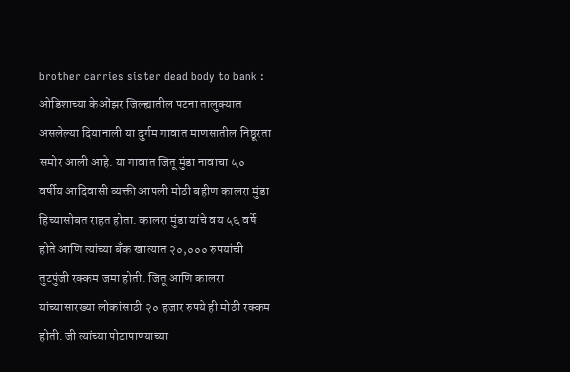brother carries sister dead body to bank : ओडिशाच्या केओंझर जिल्ह्यातील पटना तालुक्यात असलेल्या दियानाली या दुर्गम गावात माणसातील निष्ठूरता समोर आली आहे. या गावात जितू मुंडा नावाचा ५० वर्षीय आदिवासी व्यक्ती आपली मोठी बहीण कालरा मुंडा हिच्यासोबत राहत होता. कालरा मुंडा यांचे वय ५६ वर्षे होते आणि त्यांच्या बँक खात्यात २०,००० रुपयांची तुटपुंजी रक्कम जमा होती. जितू आणि कालरा यांच्यासारख्या लोकांसाठी २० हजार रुपये ही मोठी रक्कम होती. जी त्यांच्या पोटापाण्याच्या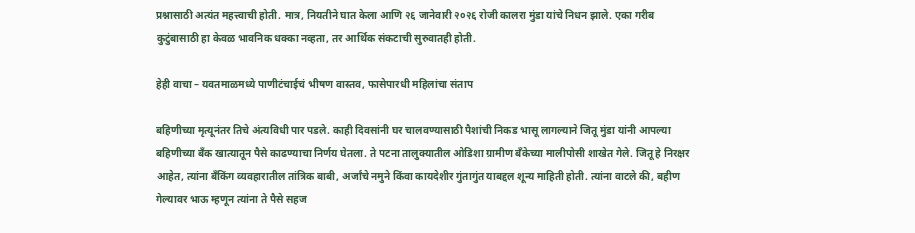प्रश्नासाठी अत्यंत महत्त्वाची होती. मात्र, नियतीने घात केला आणि २६ जानेवारी २०२६ रोजी कालरा मुंडा यांचे निधन झाले. एका गरीब कुटुंबासाठी हा केवळ भावनिक धक्का नव्हता, तर आर्थिक संकटाची सुरुवातही होती.

हेही वाचा – यवतमाळमध्ये पाणीटंचाईचं भीषण वास्तव, फासेपारधी महिलांचा संताप

बहिणीच्या मृत्यूनंतर तिचे अंत्यविधी पार पडले. काही दिवसांनी घर चालवण्यासाठी पैशांची निकड भासू लागल्याने जितू मुंडा यांनी आपल्या बहिणीच्या बँक खात्यातून पैसे काढण्याचा निर्णय घेतला. ते पटना तालुक्यातील ओडिशा ग्रामीण बँकेच्या मालीपोसी शाखेत गेले. जितू हे निरक्षर आहेत, त्यांना बँकिंग व्यवहारातील तांत्रिक बाबी, अर्जांचे नमुने किंवा कायदेशीर गुंतागुंत याबद्दल शून्य माहिती होती. त्यांना वाटले की, बहीण गेल्यावर भाऊ म्हणून त्यांना ते पैसे सहज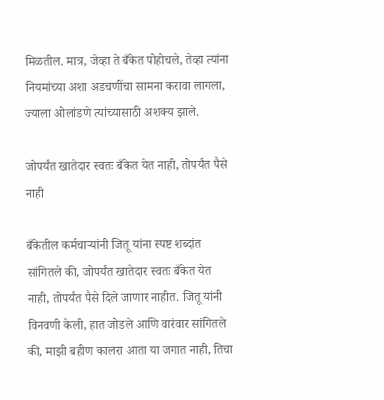मिळतील. मात्र, जेव्हा ते बँकेत पोहोचले, तेव्हा त्यांना नियमांच्या अशा अडचणींचा सामना करावा लागला, ज्याला ओलांडणे त्यांच्यासाठी अशक्य झाले.

जोपर्यंत खातेदार स्वतः बँकेत येत नाही, तोपर्यंत पैसे नाही

बँकेतील कर्मचाऱ्यांनी जितू यांना स्पष्ट शब्दांत सांगितले की, जोपर्यंत खातेदार स्वतः बँकेत येत नाही, तोपर्यंत पैसे दिले जाणार नाहीत. जितू यांनी विनवणी केली, हात जोडले आणि वारंवार सांगितले की, माझी बहीण कालरा आता या जगात नाही, तिचा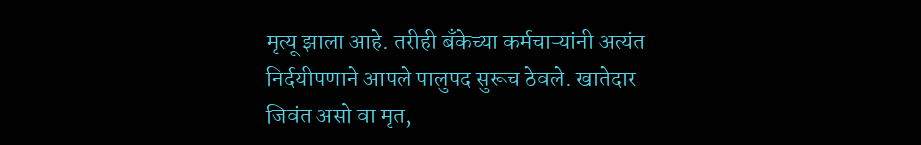मृत्यू झाला आहे. तरीही बँकेच्या कर्मचाऱ्यांनी अत्यंत निर्दयीपणाने आपले पालुपद सुरूच ठेवले. खातेदार जिवंत असो वा मृत,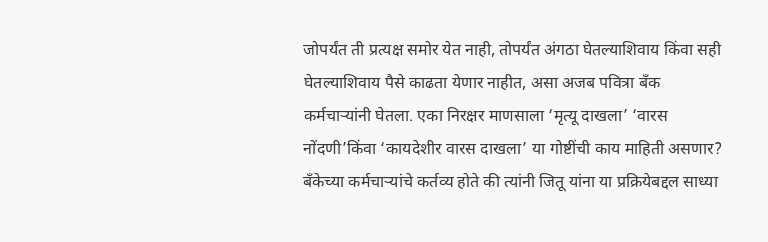जोपर्यंत ती प्रत्यक्ष समोर येत नाही, तोपर्यंत अंगठा घेतल्याशिवाय किंवा सही घेतल्याशिवाय पैसे काढता येणार नाहीत, असा अजब पवित्रा बँक कर्मचाऱ्यांनी घेतला. एका निरक्षर माणसाला ‘मृत्यू दाखला’ ‘वारस नोंदणी’किंवा ‘कायदेशीर वारस दाखला’ या गोष्टींची काय माहिती असणार? बँकेच्या कर्मचाऱ्यांचे कर्तव्य होते की त्यांनी जितू यांना या प्रक्रियेबद्दल साध्या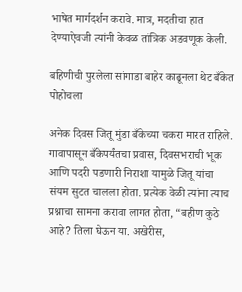भाषेत मार्गदर्शन करावे. मात्र, मदतीचा हात देण्याऐवजी त्यांनी केवळ तांत्रिक अडवणूक केली.

बहिणीची पुरलेला सांगाडा बाहेर काढूनला थेट बँकेत पोहोचला

अनेक दिवस जितू मुंडा बँकेच्या चकरा मारत राहिले. गावापासून बँकेपर्यंतचा प्रवास, दिवसभराची भूक आणि पदरी पडणारी निराशा यामुळे जितू यांचा संयम सुटत चालला होता. प्रत्येक वेळी त्यांना त्याच प्रश्नाचा सामना करावा लागत होता, “बहीण कुठे आहे? तिला घेऊन या. अखेरीस,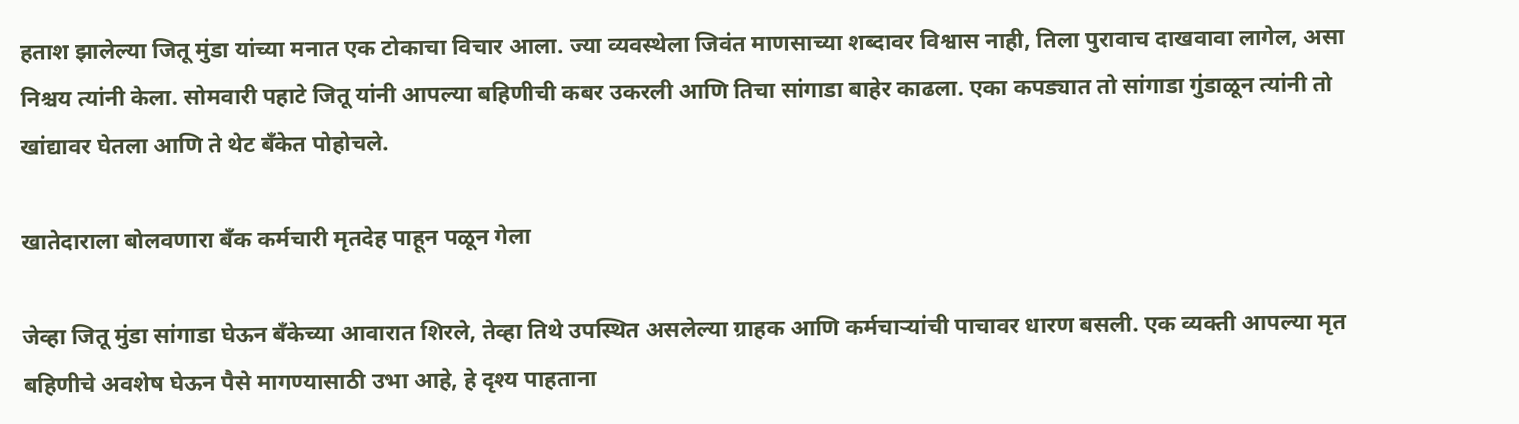हताश झालेल्या जितू मुंडा यांच्या मनात एक टोकाचा विचार आला. ज्या व्यवस्थेला जिवंत माणसाच्या शब्दावर विश्वास नाही, तिला पुरावाच दाखवावा लागेल, असा निश्चय त्यांनी केला. सोमवारी पहाटे जितू यांनी आपल्या बहिणीची कबर उकरली आणि तिचा सांगाडा बाहेर काढला. एका कपड्यात तो सांगाडा गुंडाळून त्यांनी तो खांद्यावर घेतला आणि ते थेट बँकेत पोहोचले.

खातेदाराला बोलवणारा बँक कर्मचारी मृतदेह पाहून पळून गेला

जेव्हा जितू मुंडा सांगाडा घेऊन बँकेच्या आवारात शिरले, तेव्हा तिथे उपस्थित असलेल्या ग्राहक आणि कर्मचाऱ्यांची पाचावर धारण बसली. एक व्यक्ती आपल्या मृत बहिणीचे अवशेष घेऊन पैसे मागण्यासाठी उभा आहे, हे दृश्य पाहताना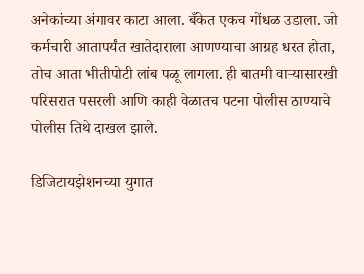अनेकांच्या अंगावर काटा आला. बँकेत एकच गोंधळ उडाला. जो कर्मचारी आतापर्यंत खातेदाराला आणण्याचा आग्रह धरत होता, तोच आता भीतीपोटी लांब पळू लागला. ही बातमी वाऱ्यासारखी परिसरात पसरली आणि काही वेळातच पटना पोलीस ठाण्याचे पोलीस तिथे दाखल झाले.

डिजिटायझेशनच्या युगात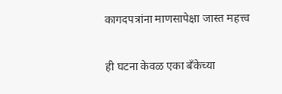कागदपत्रांना माणसापेक्षा जास्त महत्त्व

ही घटना केवळ एका बँकेच्या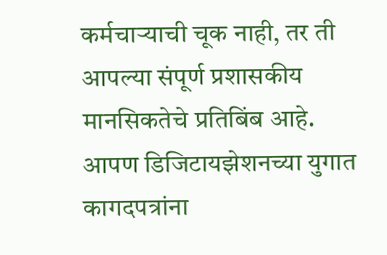कर्मचाऱ्याची चूक नाही, तर ती आपल्या संपूर्ण प्रशासकीय मानसिकतेचे प्रतिबिंब आहे. आपण डिजिटायझेशनच्या युगात कागदपत्रांना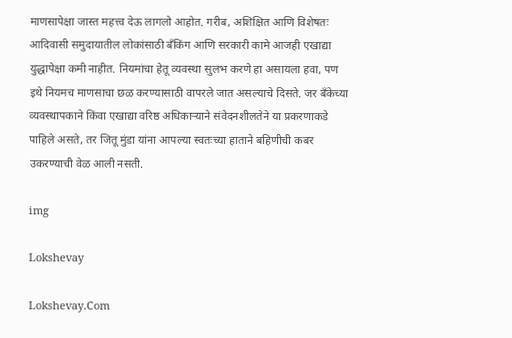माणसापेक्षा जास्त महत्त्व देऊ लागलो आहोत. गरीब, अशिक्षित आणि विशेषतः आदिवासी समुदायातील लोकांसाठी बँकिंग आणि सरकारी कामे आजही एखाद्या युद्धापेक्षा कमी नाहीत. नियमांचा हेतू व्यवस्था सुलभ करणे हा असायला हवा, पण इथे नियमच माणसाचा छळ करण्यासाठी वापरले जात असल्याचे दिसते. जर बँकेच्या व्यवस्थापकाने किंवा एखाद्या वरिष्ठ अधिकाऱ्याने संवेदनशीलतेने या प्रकरणाकडे पाहिले असते, तर जितू मुंडा यांना आपल्या स्वतःच्या हाताने बहिणीची कबर उकरण्याची वेळ आली नसती.

img

Lokshevay

Lokshevay.Com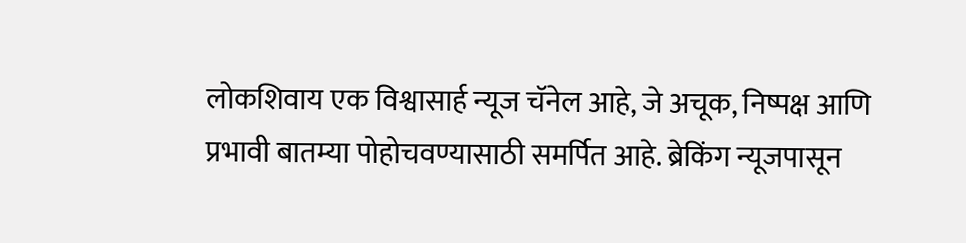लोकशिवाय एक विश्वासार्ह न्यूज चॅनेल आहे, जे अचूक, निष्पक्ष आणि प्रभावी बातम्या पोहोचवण्यासाठी समर्पित आहे. ब्रेकिंग न्यूजपासून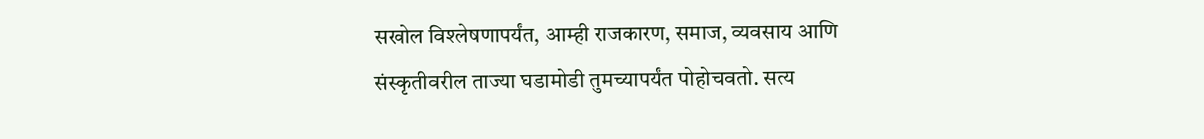सखोल विश्लेषणापर्यंत, आम्ही राजकारण, समाज, व्यवसाय आणि संस्कृतीवरील ताज्या घडामोडी तुमच्यापर्यंत पोहोचवतो. सत्य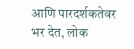आणि पारदर्शकतेवर भर देत, लोक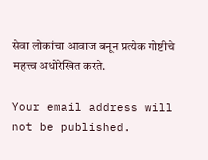सेवा लोकांचा आवाज बनून प्रत्येक गोष्टीचे महत्त्व अधोरेखित करते.

Your email address will not be published.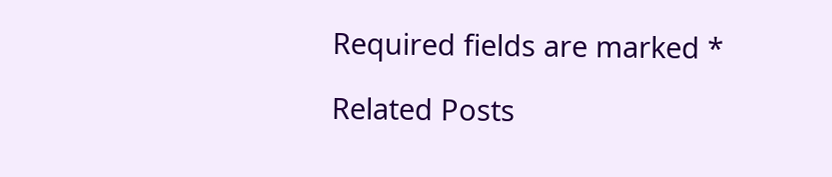Required fields are marked *

Related Posts